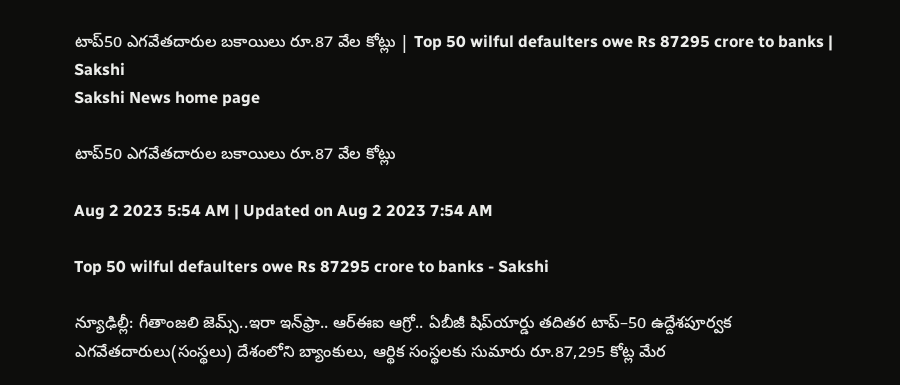టాప్‌50 ఎగవేతదారుల బకాయిలు రూ.87 వేల కోట్లు | Top 50 wilful defaulters owe Rs 87295 crore to banks | Sakshi
Sakshi News home page

టాప్‌50 ఎగవేతదారుల బకాయిలు రూ.87 వేల కోట్లు

Aug 2 2023 5:54 AM | Updated on Aug 2 2023 7:54 AM

Top 50 wilful defaulters owe Rs 87295 crore to banks - Sakshi

న్యూఢిల్లీ: గీతాంజలి జెమ్స్‌..ఇరా ఇన్‌ఫ్రా.. ఆర్‌ఈఐ ఆగ్రో.. ఏబీజీ షిప్‌యార్డు తదితర టాప్‌–50 ఉద్దేశపూర్వక ఎగవేతదారులు(సంస్థలు) దేశంలోని బ్యాంకులు, ఆర్థిక సంస్థలకు సుమారు రూ.87,295 కోట్ల మేర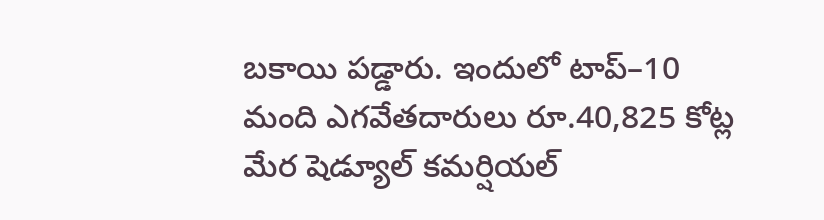బకాయి పడ్డారు. ఇందులో టాప్‌–10 మంది ఎగవేతదారులు రూ.40,825 కోట్ల మేర షెడ్యూల్‌ కమర్షియల్‌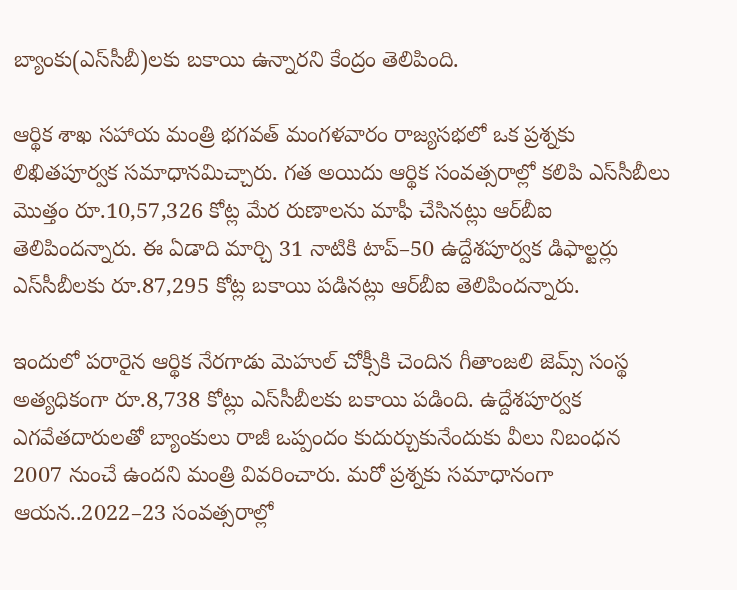బ్యాంకు(ఎస్‌సీబీ)లకు బకాయి ఉన్నారని కేంద్రం తెలిపింది.

ఆర్థిక శాఖ సహాయ మంత్రి భగవత్‌ మంగళవారం రాజ్యసభలో ఒక ప్రశ్నకు లిఖితపూర్వక సమాధానమిచ్చారు. గత అయిదు ఆర్థిక సంవత్సరాల్లో కలిపి ఎస్‌సీబీలు మొత్తం రూ.10,57,326 కోట్ల మేర రుణాలను మాఫీ చేసినట్లు ఆర్‌బీఐ తెలిపిందన్నారు. ఈ ఏడాది మార్చి 31 నాటికి టాప్‌–50 ఉద్దేశపూర్వక డిఫాల్టర్లు ఎస్‌సీబీలకు రూ.87,295 కోట్ల బకాయి పడినట్లు ఆర్‌బీఐ తెలిపిందన్నారు.

ఇందులో పరారైన ఆర్థిక నేరగాడు మెహుల్‌ చోక్సీకి చెందిన గీతాంజలి జెమ్స్‌ సంస్థ అత్యధికంగా రూ.8,738 కోట్లు ఎస్‌సీబీలకు బకాయి పడింది. ఉద్దేశపూర్వక ఎగవేతదారులతో బ్యాంకులు రాజీ ఒప్పందం కుదుర్చుకునేందుకు వీలు నిబంధన 2007 నుంచే ఉందని మంత్రి వివరించారు. మరో ప్రశ్నకు సమాధానంగా ఆయన..2022–23 సంవత్సరాల్లో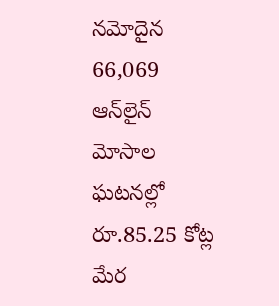నమోదైన 66,069 ఆన్‌లైన్‌ మోసాల ఘటనల్లో రూ.85.25 కోట్ల మేర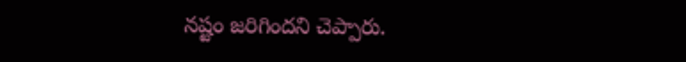నష్టం జరిగిందని చెప్పారు.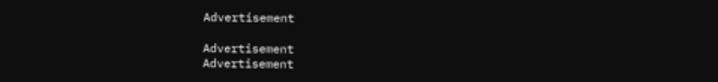Advertisement

Advertisement
Advertisement